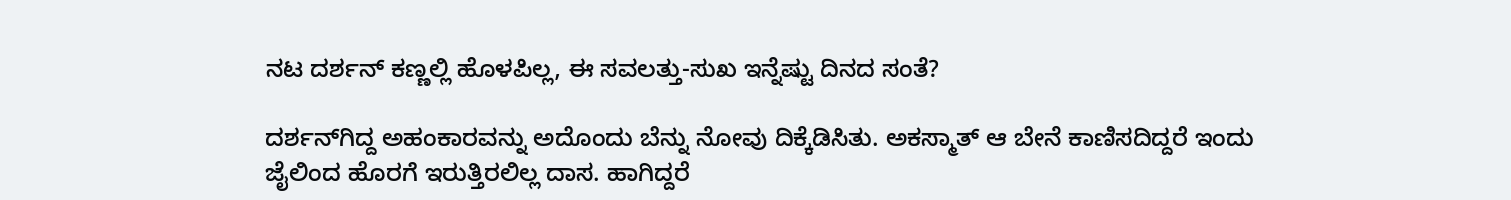ನಟ ದರ್ಶನ್ ಕಣ್ಣಲ್ಲಿ ಹೊಳಪಿಲ್ಲ, ಈ ಸವಲತ್ತು-ಸುಖ ಇನ್ನೆಷ್ಟು ದಿನದ ಸಂತೆ?

ದರ್ಶನ್‌ಗಿದ್ದ ಅಹಂಕಾರವನ್ನು ಅದೊಂದು ಬೆನ್ನು ನೋವು ದಿಕ್ಕೆಡಿಸಿತು. ಅಕಸ್ಮಾತ್ ಆ ಬೇನೆ ಕಾಣಿಸದಿದ್ದರೆ ಇಂದು ಜೈಲಿಂದ ಹೊರಗೆ ಇರುತ್ತಿರಲಿಲ್ಲ ದಾಸ. ಹಾಗಿದ್ದರೆ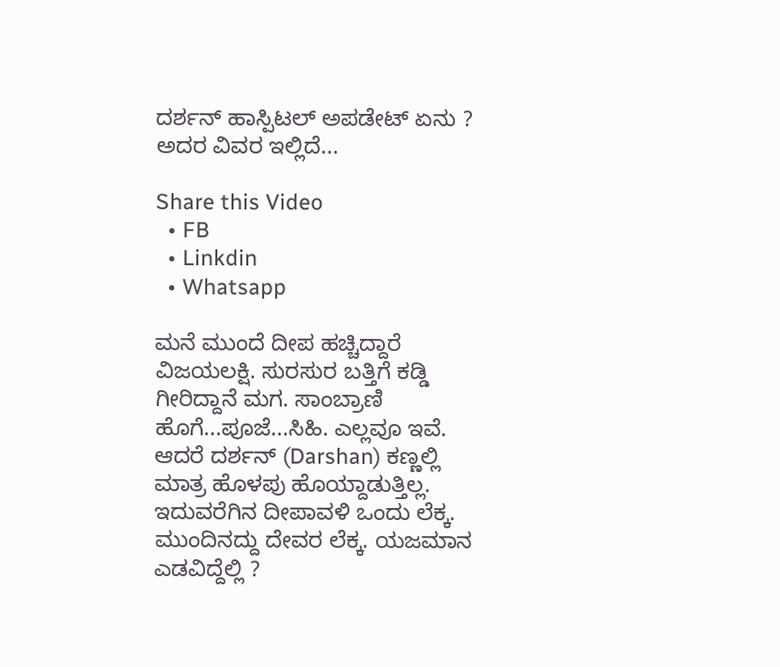ದರ್ಶನ್ ಹಾಸ್ಪಿಟಲ್ ಅಪಡೇಟ್ ಏನು ? ಅದರ ವಿವರ ಇಲ್ಲಿದೆ...

Share this Video
  • FB
  • Linkdin
  • Whatsapp

ಮನೆ ಮುಂದೆ ದೀಪ ಹಚ್ಚಿದ್ದಾರೆ ವಿಜಯಲಕ್ಷಿ. ಸುರಸುರ ಬತ್ತಿಗೆ ಕಡ್ಡಿ ಗೀರಿದ್ದಾನೆ ಮಗ. ಸಾಂಬ್ರಾಣಿ ಹೊಗೆ...ಪೂಜೆ...ಸಿಹಿ. ಎಲ್ಲವೂ ಇವೆ. ಆದರೆ ದರ್ಶನ್ (Darshan) ಕಣ್ಣಲ್ಲಿ ಮಾತ್ರ ಹೊಳಪು ಹೊಯ್ದಾಡುತ್ತಿಲ್ಲ. ಇದುವರೆಗಿನ ದೀಪಾವಳಿ ಒಂದು ಲೆಕ್ಕ. ಮುಂದಿನದ್ದು ದೇವರ ಲೆಕ್ಕ. ಯಜಮಾನ ಎಡವಿದ್ದೆಲ್ಲಿ ?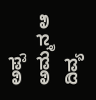ಅಪ್ಪ ಅಮ್ಮನ ಆ ದಿವ್ಯ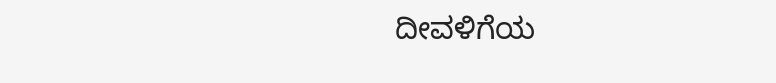ದೀವಳಿಗೆಯ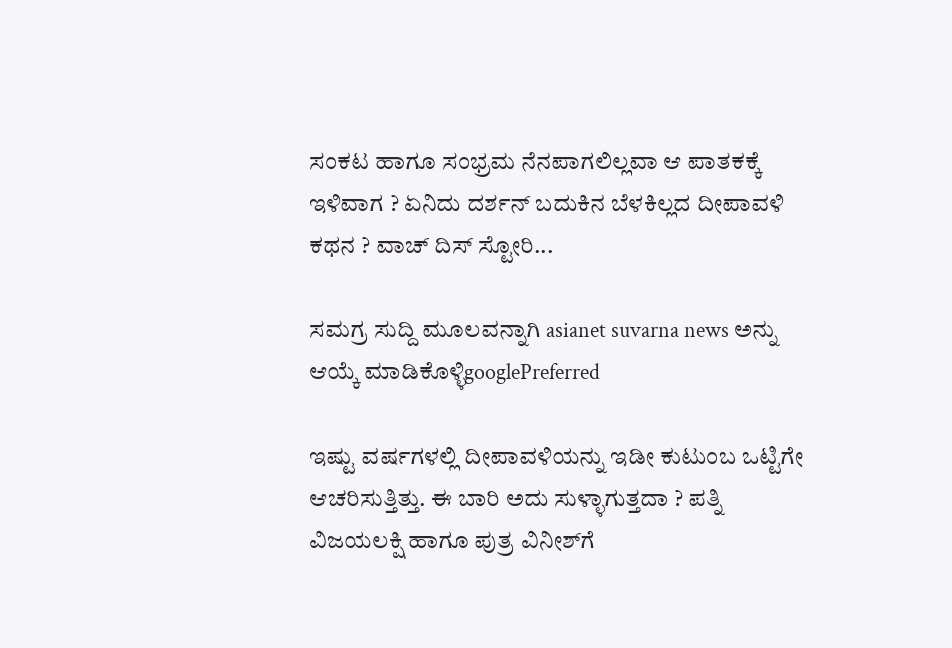ಸಂಕಟ ಹಾಗೂ ಸಂಭ್ರಮ ನೆನಪಾಗಲಿಲ್ಲವಾ ಆ ಪಾತಕಕ್ಕೆ ಇಳಿವಾಗ ? ಏನಿದು ದರ್ಶನ್ ಬದುಕಿನ ಬೆಳಕಿಲ್ಲದ ದೀಪಾವಳಿ ಕಥನ ? ವಾಚ್ ದಿಸ್ ಸ್ಟೋರಿ...

ಸಮಗ್ರ ಸುದ್ದಿ ಮೂಲವನ್ನಾಗಿ asianet suvarna news ಅನ್ನು ಆಯ್ಕೆ ಮಾಡಿಕೊಳ್ಳಿgooglePreferred

ಇಷ್ಟು ವರ್ಷಗಳಲ್ಲಿ ದೀಪಾವಳಿಯನ್ನು ಇಡೀ ಕುಟುಂಬ ಒಟ್ಟಿಗೇ ಆಚರಿಸುತ್ತಿತ್ತು. ಈ ಬಾರಿ ಅದು ಸುಳ್ಳಾಗುತ್ತದಾ ? ಪತ್ನಿ ವಿಜಯಲಕ್ಷಿ ಹಾಗೂ ಪುತ್ರ ವಿನೀಶ್‌ಗೆ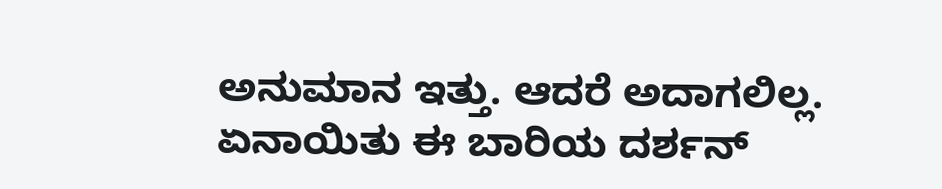ಅನುಮಾನ ಇತ್ತು. ಆದರೆ ಅದಾಗಲಿಲ್ಲ. ಏನಾಯಿತು ಈ ಬಾರಿಯ ದರ್ಶನ್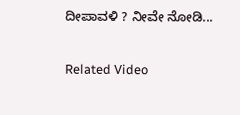ದೀಪಾವಳಿ ? ನೀವೇ ನೋಡಿ...

Related Video